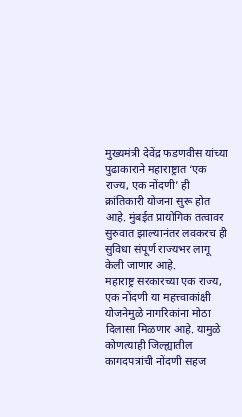मुख्यमंत्री देवेंद्र फडणवीस यांच्या पुढाकाराने महाराष्ट्रात ‘एक राज्य, एक नोंदणी’ ही क्रांतिकारी योजना सुरू होत आहे. मुंबईत प्रायोगिक तत्वावर सुरुवात झाल्यानंतर लवकरच ही सुविधा संपूर्ण राज्यभर लागू केली जाणार आहे.
महाराष्ट्र सरकारच्या एक राज्य, एक नोंदणी या महत्त्वाकांक्षी योजनेमुळे नागरिकांना मोठा दिलासा मिळणार आहे. यामुळे कोणत्याही जिल्ह्यातील कागदपत्रांची नोंदणी सहज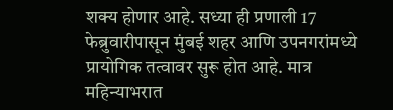शक्य होणार आहे. सध्या ही प्रणाली 17 फेब्रुवारीपासून मुंबई शहर आणि उपनगरांमध्ये प्रायोगिक तत्वावर सुरू होत आहे. मात्र महिन्याभरात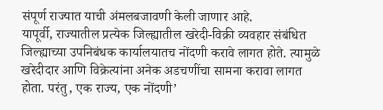संपूर्ण राज्यात याची अंमलबजावणी केली जाणार आहे.
यापूर्वी, राज्यातील प्रत्येक जिल्ह्यातील खरेदी-विक्री व्यवहार संबंधित जिल्ह्याच्या उपनिबंधक कार्यालयातच नोंदणी करावे लागत होते. त्यामुळे खरेदीदार आणि विक्रेत्यांना अनेक अडचणींचा सामना करावा लागत होता. परंतु, एक राज्य, एक नोंदणी’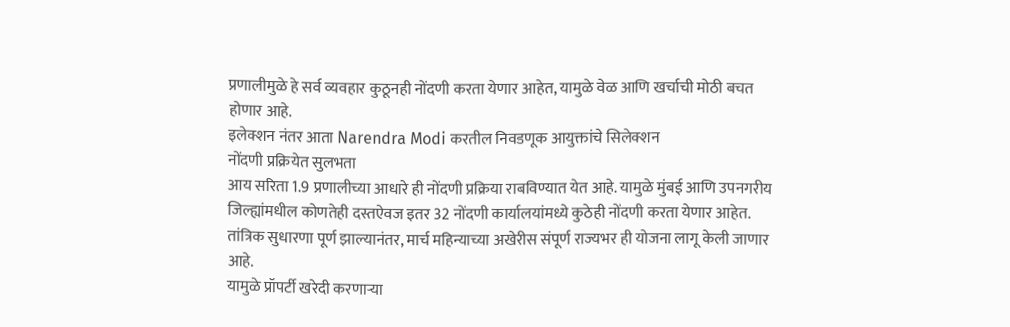प्रणालीमुळे हे सर्व व्यवहार कुठूनही नोंदणी करता येणार आहेत, यामुळे वेळ आणि खर्चाची मोठी बचत होणार आहे.
इलेक्शन नंतर आता Narendra Modi करतील निवडणूक आयुक्तांचे सिलेक्शन
नोंदणी प्रक्रियेत सुलभता
आय सरिता 1.9 प्रणालीच्या आधारे ही नोंदणी प्रक्रिया राबविण्यात येत आहे. यामुळे मुंबई आणि उपनगरीय जिल्ह्यांमधील कोणतेही दस्तऐवज इतर 32 नोंदणी कार्यालयांमध्ये कुठेही नोंदणी करता येणार आहेत. तांत्रिक सुधारणा पूर्ण झाल्यानंतर, मार्च महिन्याच्या अखेरीस संपूर्ण राज्यभर ही योजना लागू केली जाणार आहे.
यामुळे प्रॉपर्टी खरेदी करणाऱ्या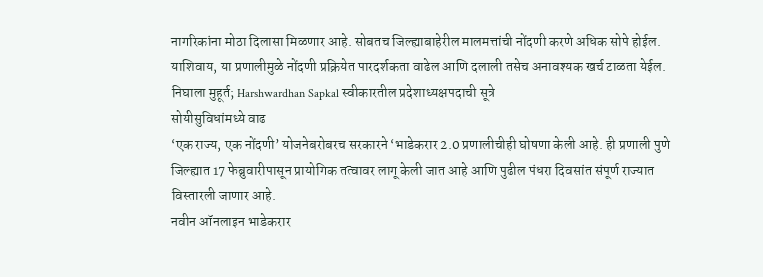नागरिकांना मोठा दिलासा मिळणार आहे. सोबतच जिल्ह्याबाहेरील मालमत्तांची नोंदणी करणे अधिक सोपे होईल. याशिवाय, या प्रणालीमुळे नोंदणी प्रक्रियेत पारदर्शकता वाढेल आणि दलाली तसेच अनावश्यक खर्च टाळता येईल.
निघाला मुहूर्त; Harshwardhan Sapkal स्वीकारतील प्रदेशाध्यक्षपदाची सूत्रे
सोयीसुविधांमध्ये वाढ
‘एक राज्य, एक नोंदणी’ योजनेबरोबरच सरकारने ‘भाडेकरार 2.0 प्रणालीचीही घोषणा केली आहे. ही प्रणाली पुणे जिल्ह्यात 17 फेब्रुवारीपासून प्रायोगिक तत्वावर लागू केली जात आहे आणि पुढील पंधरा दिवसांत संपूर्ण राज्यात विस्तारली जाणार आहे.
नवीन ऑनलाइन भाडेकरार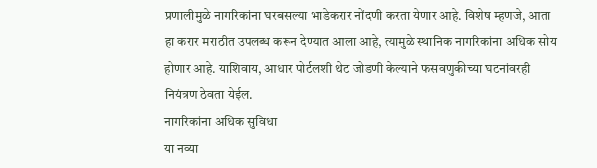प्रणालीमुळे नागरिकांना घरबसल्या भाडेकरार नोंदणी करता येणार आहे. विशेष म्हणजे, आता हा करार मराठीत उपलब्ध करून देण्यात आला आहे, त्यामुळे स्थानिक नागरिकांना अधिक सोय होणार आहे. याशिवाय, आधार पोर्टलशी थेट जोडणी केल्याने फसवणुकीच्या घटनांवरही नियंत्रण ठेवता येईल.
नागरिकांना अधिक सुविधा
या नव्या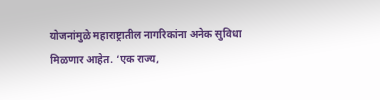योजनांमुळे महाराष्ट्रातील नागरिकांना अनेक सुविधा मिळणार आहेत. ‘एक राज्य,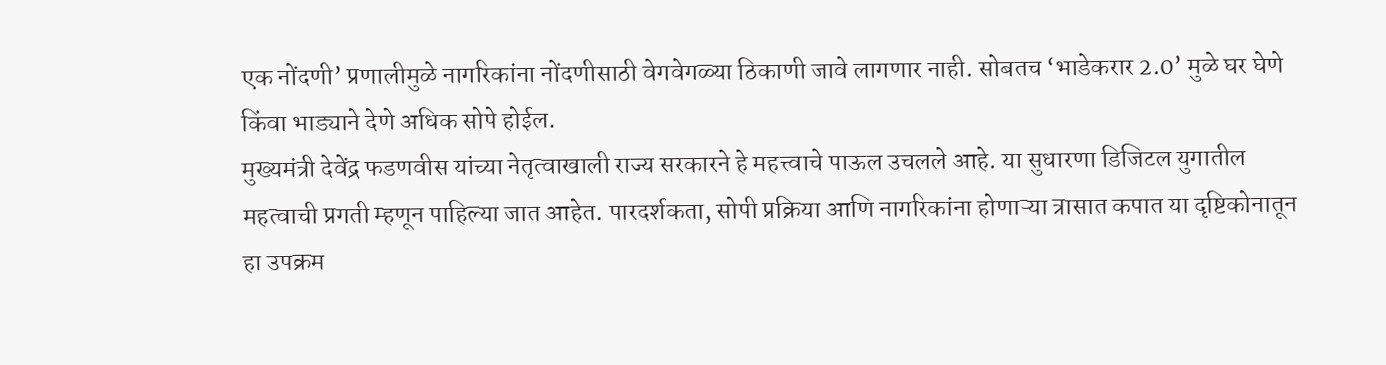एक नोंदणी’ प्रणालीमुळे नागरिकांना नोंदणीसाठी वेगवेगळ्या ठिकाणी जावे लागणार नाही. सोबतच ‘भाडेकरार 2.0’ मुळे घर घेणे किंवा भाड्याने देणे अधिक सोपे होईल.
मुख्यमंत्री देवेंद्र फडणवीस यांच्या नेतृत्वाखाली राज्य सरकारने हे महत्त्वाचे पाऊल उचलले आहे. या सुधारणा डिजिटल युगातील महत्वाची प्रगती म्हणून पाहिल्या जात आहेत. पारदर्शकता, सोपी प्रक्रिया आणि नागरिकांना होणाऱ्या त्रासात कपात या दृष्टिकोनातून हा उपक्रम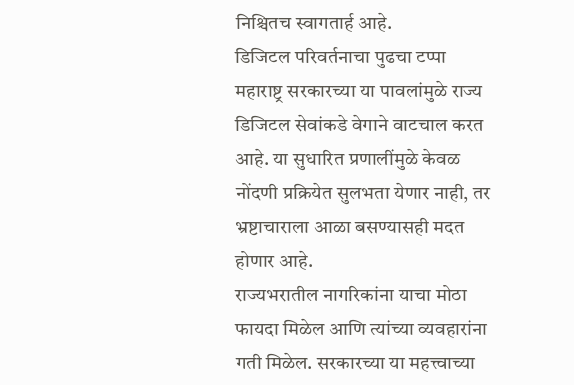निश्चितच स्वागतार्ह आहे.
डिजिटल परिवर्तनाचा पुढचा टप्पा
महाराष्ट्र सरकारच्या या पावलांमुळे राज्य डिजिटल सेवांकडे वेगाने वाटचाल करत आहे. या सुधारित प्रणालींमुळे केवळ नोंदणी प्रक्रियेत सुलभता येणार नाही, तर भ्रष्टाचाराला आळा बसण्यासही मदत होणार आहे.
राज्यभरातील नागरिकांना याचा मोठा फायदा मिळेल आणि त्यांच्या व्यवहारांना गती मिळेल. सरकारच्या या महत्त्वाच्या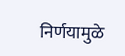निर्णयामुळे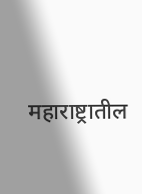महाराष्ट्रातील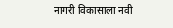नागरी विकासाला नवी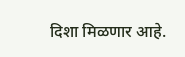दिशा मिळणार आहे.